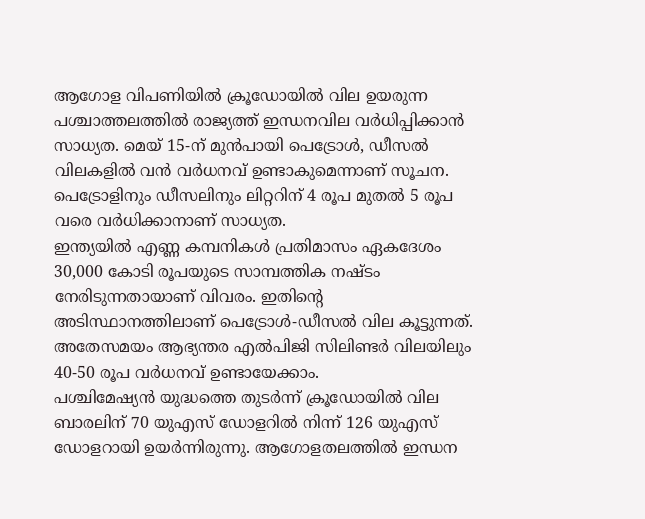ആഗോള വിപണിയിൽ ക്രൂഡോയിൽ വില ഉയരുന്ന പശ്ചാത്തലത്തിൽ രാജ്യത്ത് ഇന്ധനവില വർധിപ്പിക്കാൻ സാധ്യത. മെയ് 15-ന് മുൻപായി പെട്രോൾ, ഡീസൽ വിലകളിൽ വൻ വർധനവ് ഉണ്ടാകുമെന്നാണ് സൂചന.
പെട്രോളിനും ഡീസലിനും ലിറ്ററിന് 4 രൂപ മുതൽ 5 രൂപ വരെ വർധിക്കാനാണ് സാധ്യത.
ഇന്ത്യയിൽ എണ്ണ കമ്പനികൾ പ്രതിമാസം ഏകദേശം 30,000 കോടി രൂപയുടെ സാമ്പത്തിക നഷ്ടം നേരിടുന്നതായാണ് വിവരം. ഇതിൻ്റെ അടിസ്ഥാനത്തിലാണ് പെട്രോൾ-ഡീസൽ വില കൂട്ടുന്നത്.
അതേസമയം ആഭ്യന്തര എൽപിജി സിലിണ്ടർ വിലയിലും 40-50 രൂപ വർധനവ് ഉണ്ടായേക്കാം.
പശ്ചിമേഷ്യൻ യുദ്ധത്തെ തുടർന്ന് ക്രൂഡോയിൽ വില ബാരലിന് 70 യുഎസ് ഡോളറിൽ നിന്ന് 126 യുഎസ് ഡോളറായി ഉയർന്നിരുന്നു. ആഗോളതലത്തിൽ ഇന്ധന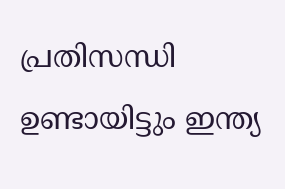പ്രതിസന്ധി ഉണ്ടായിട്ടും ഇന്ത്യ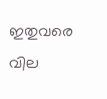ഇതുവരെ വില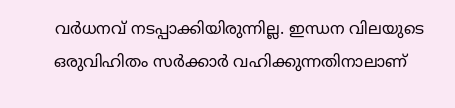വർധനവ് നടപ്പാക്കിയിരുന്നില്ല. ഇന്ധന വിലയുടെ ഒരുവിഹിതം സർക്കാർ വഹിക്കുന്നതിനാലാണ്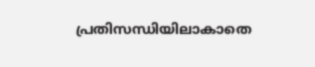പ്രതിസന്ധിയിലാകാതെ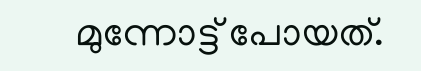മുന്നോട്ട് പോയത്.